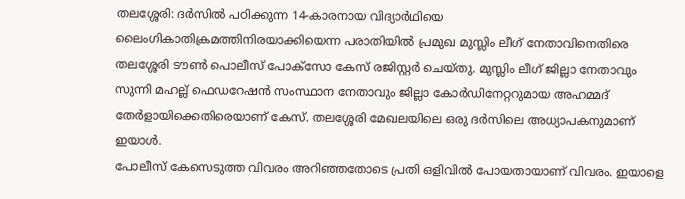തലശ്ശേരി: ദർസിൽ പഠിക്കുന്ന 14-കാരനായ വിദ്യാർഥിയെ ലൈംഗികാതിക്രമത്തിനിരയാക്കിയെന്ന പരാതിയിൽ പ്രമുഖ മുസ്ലിം ലീഗ് നേതാവിനെതിരെ തലശ്ശേരി ടൗൺ പൊലീസ് പോക്സോ കേസ് രജിസ്റ്റർ ചെയ്തു. മുസ്ലിം ലീഗ് ജില്ലാ നേതാവും സുന്നി മഹല്ല് ഫെഡറേഷൻ സംസ്ഥാന നേതാവും ജില്ലാ കോർഡിനേറ്ററുമായ അഹമ്മദ് തേർളായിക്കെതിരെയാണ് കേസ്. തലശ്ശേരി മേഖലയിലെ ഒരു ദർസിലെ അധ്യാപകനുമാണ് ഇയാൾ.
പോലീസ് കേസെടുത്ത വിവരം അറിഞ്ഞതോടെ പ്രതി ഒളിവിൽ പോയതായാണ് വിവരം. ഇയാളെ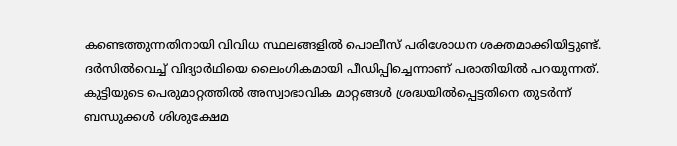കണ്ടെത്തുന്നതിനായി വിവിധ സ്ഥലങ്ങളിൽ പൊലീസ് പരിശോധന ശക്തമാക്കിയിട്ടുണ്ട്.
ദർസിൽവെച്ച് വിദ്യാർഥിയെ ലൈംഗികമായി പീഡിപ്പിച്ചെന്നാണ് പരാതിയിൽ പറയുന്നത്. കുട്ടിയുടെ പെരുമാറ്റത്തിൽ അസ്വാഭാവിക മാറ്റങ്ങൾ ശ്രദ്ധയിൽപ്പെട്ടതിനെ തുടർന്ന് ബന്ധുക്കൾ ശിശുക്ഷേമ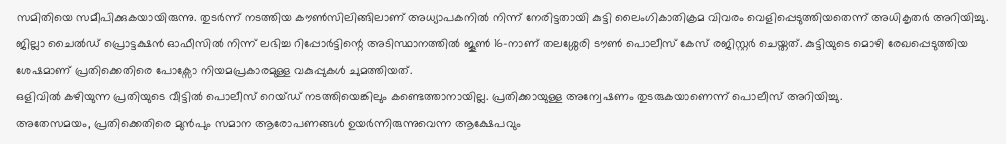സമിതിയെ സമീപിക്കുകയായിരുന്നു. തുടർന്ന് നടത്തിയ കൗൺസിലിങ്ങിലാണ് അധ്യാപകനിൽ നിന്ന് നേരിട്ടതായി കുട്ടി ലൈംഗികാതിക്രമ വിവരം വെളിപ്പെടുത്തിയതെന്ന് അധികൃതർ അറിയിച്ചു.
ജില്ലാ ചൈൽഡ് പ്രൊട്ടക്ഷൻ ഓഫീസിൽ നിന്ന് ലഭിച്ച റിപ്പോർട്ടിന്റെ അടിസ്ഥാനത്തിൽ ജൂൺ 16-നാണ് തലശ്ശേരി ടൗൺ പൊലീസ് കേസ് രജിസ്റ്റർ ചെയ്തത്. കുട്ടിയുടെ മൊഴി രേഖപ്പെടുത്തിയ ശേഷമാണ് പ്രതിക്കെതിരെ പോക്സോ നിയമപ്രകാരമുള്ള വകുപ്പുകൾ ചുമത്തിയത്.
ഒളിവിൽ കഴിയുന്ന പ്രതിയുടെ വീട്ടിൽ പൊലീസ് റെയ്ഡ് നടത്തിയെങ്കിലും കണ്ടെത്താനായില്ല. പ്രതിക്കായുള്ള അന്വേഷണം തുടരുകയാണെന്ന് പൊലീസ് അറിയിച്ചു.
അതേസമയം, പ്രതിക്കെതിരെ മുൻപും സമാന ആരോപണങ്ങൾ ഉയർന്നിരുന്നുവെന്ന ആക്ഷേപവും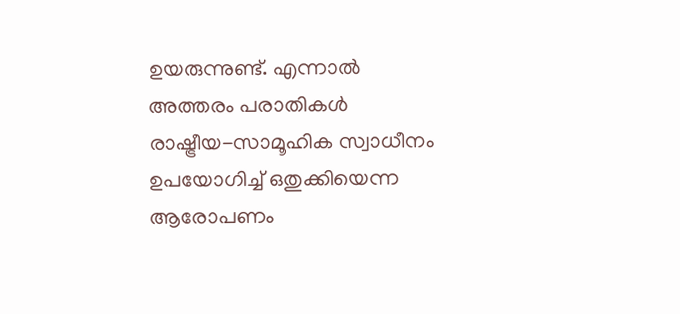ഉയരുന്നുണ്ട്. എന്നാൽ അത്തരം പരാതികൾ രാഷ്ട്രീയ-സാമൂഹിക സ്വാധീനം ഉപയോഗിച്ച് ഒതുക്കിയെന്ന ആരോപണം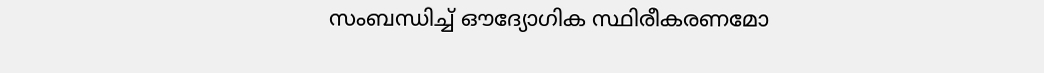സംബന്ധിച്ച് ഔദ്യോഗിക സ്ഥിരീകരണമോ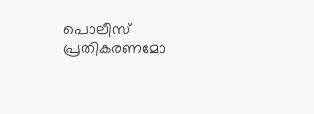പൊലീസ് പ്രതികരണമോ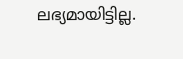ലഭ്യമായിട്ടില്ല.